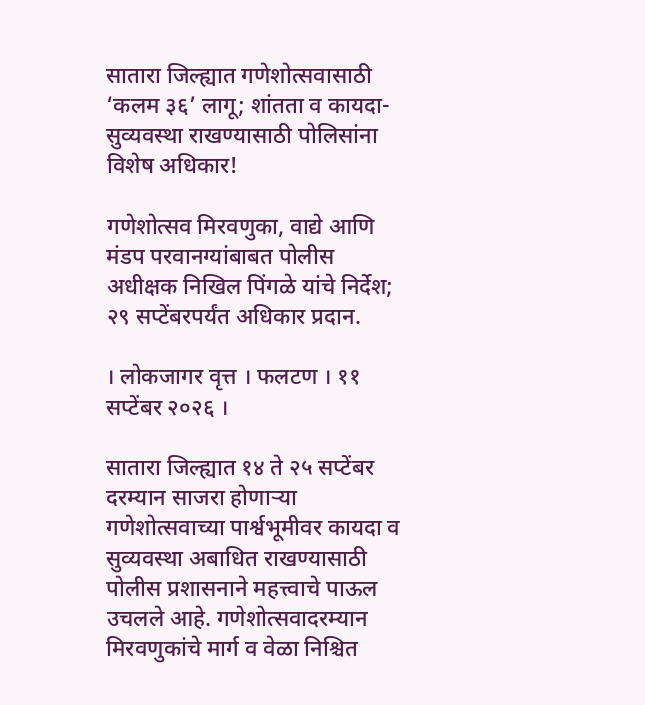सातारा जिल्ह्यात गणेशोत्सवासाठी ‘कलम ३६’ लागू; शांतता व कायदा-सुव्यवस्था राखण्यासाठी पोलिसांना विशेष अधिकार!

गणेशोत्सव मिरवणुका, वाद्ये आणि मंडप परवानग्यांबाबत पोलीस अधीक्षक निखिल पिंगळे यांचे निर्देश; २९ सप्टेंबरपर्यंत अधिकार प्रदान.

। लोकजागर वृत्त । फलटण । ११ सप्टेंबर २०२६ ।

सातारा जिल्ह्यात १४ ते २५ सप्टेंबर दरम्यान साजरा होणाऱ्या गणेशोत्सवाच्या पार्श्वभूमीवर कायदा व सुव्यवस्था अबाधित राखण्यासाठी पोलीस प्रशासनाने महत्त्वाचे पाऊल उचलले आहे. गणेशोत्सवादरम्यान मिरवणुकांचे मार्ग व वेळा निश्चित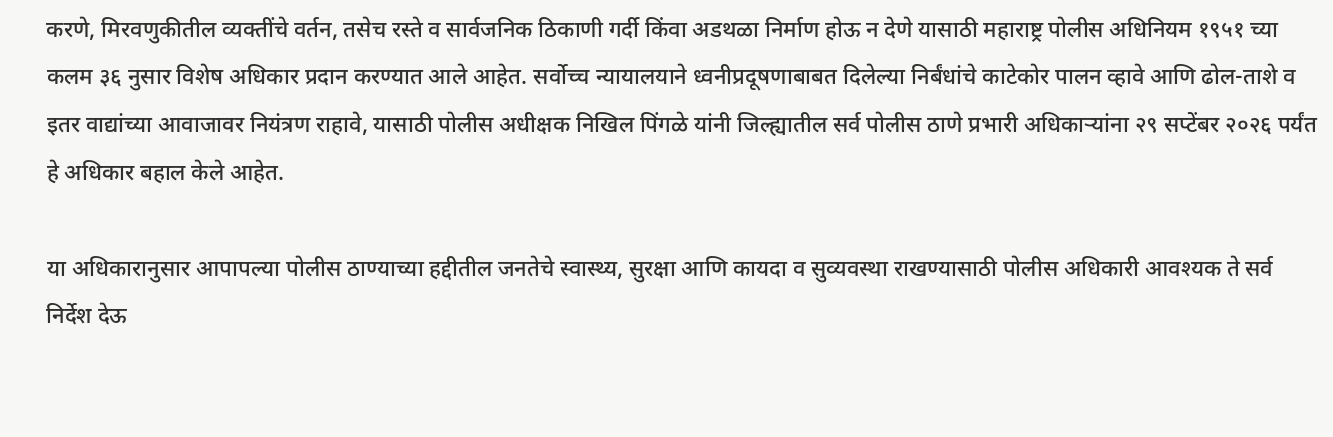करणे, मिरवणुकीतील व्यक्तींचे वर्तन, तसेच रस्ते व सार्वजनिक ठिकाणी गर्दी किंवा अडथळा निर्माण होऊ न देणे यासाठी महाराष्ट्र पोलीस अधिनियम १९५१ च्या कलम ३६ नुसार विशेष अधिकार प्रदान करण्यात आले आहेत. सर्वोच्च न्यायालयाने ध्वनीप्रदूषणाबाबत दिलेल्या निर्बंधांचे काटेकोर पालन व्हावे आणि ढोल-ताशे व इतर वाद्यांच्या आवाजावर नियंत्रण राहावे, यासाठी पोलीस अधीक्षक निखिल पिंगळे यांनी जिल्ह्यातील सर्व पोलीस ठाणे प्रभारी अधिकाऱ्यांना २९ सप्टेंबर २०२६ पर्यंत हे अधिकार बहाल केले आहेत.

या अधिकारानुसार आपापल्या पोलीस ठाण्याच्या हद्दीतील जनतेचे स्वास्थ्य, सुरक्षा आणि कायदा व सुव्यवस्था राखण्यासाठी पोलीस अधिकारी आवश्यक ते सर्व निर्देश देऊ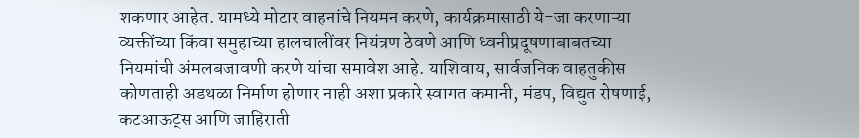शकणार आहेत. यामध्ये मोटार वाहनांचे नियमन करणे, कार्यक्रमासाठी ये-जा करणाऱ्या व्यक्तींच्या किंवा समुहाच्या हालचालींवर नियंत्रण ठेवणे आणि ध्वनीप्रदूषणाबाबतच्या नियमांची अंमलबजावणी करणे यांचा समावेश आहे. याशिवाय, सार्वजनिक वाहतुकीस कोणताही अडथळा निर्माण होणार नाही अशा प्रकारे स्वागत कमानी, मंडप, विद्युत रोषणाई, कटआऊट्स आणि जाहिराती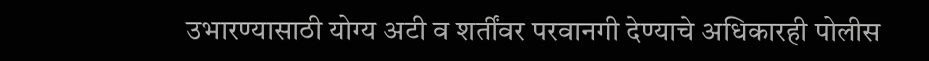उभारण्यासाठी योग्य अटी व शर्तींवर परवानगी देण्याचे अधिकारही पोलीस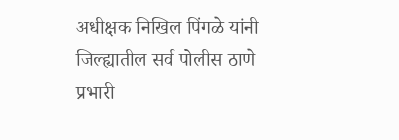अधीक्षक निखिल पिंगळे यांनी जिल्ह्यातील सर्व पोलीस ठाणे प्रभारी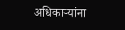अधिकाऱ्यांना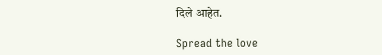दिले आहेत.

Spread the love